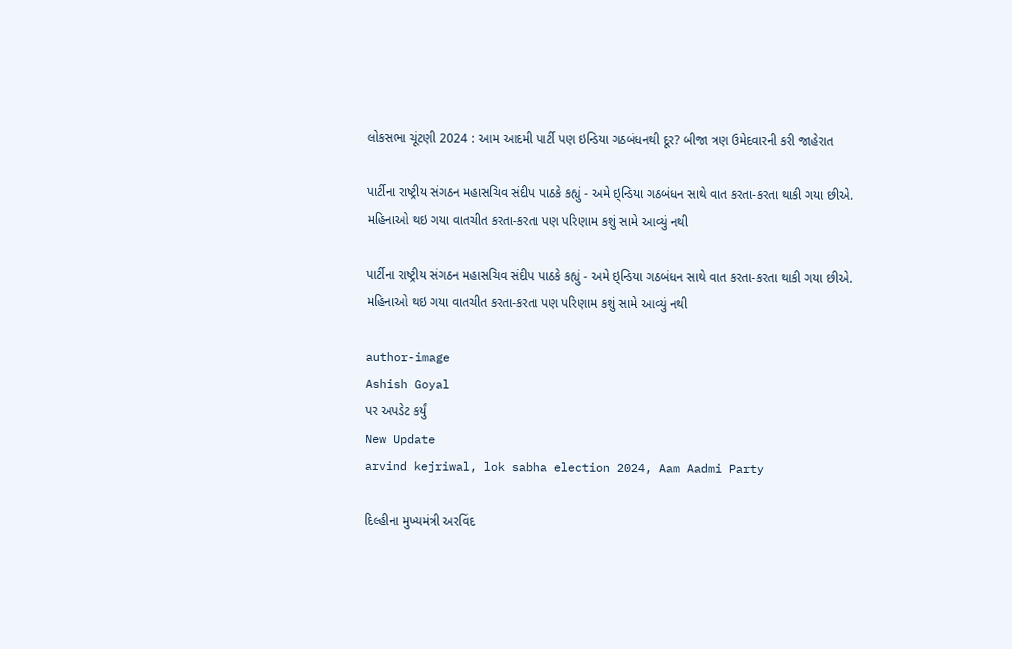લોકસભા ચૂંટણી 2024 : આમ આદમી પાર્ટી પણ ઇન્ડિયા ગઠબંધનથી દૂર? બીજા ત્રણ ઉમેદવારની કરી જાહેરાત

પાર્ટીના રાષ્ટ્રીય સંગઠન મહાસચિવ સંદીપ પાઠકે કહ્યું - અમે ઇ્ન્ડિયા ગઠબંધન સાથે વાત કરતા-કરતા થાકી ગયા છીએ. મહિનાઓ થઇ ગયા વાતચીત કરતા-કરતા પણ પરિણામ કશું સામે આવ્યું નથી

પાર્ટીના રાષ્ટ્રીય સંગઠન મહાસચિવ સંદીપ પાઠકે કહ્યું - અમે ઇ્ન્ડિયા ગઠબંધન સાથે વાત કરતા-કરતા થાકી ગયા છીએ. મહિનાઓ થઇ ગયા વાતચીત કરતા-કરતા પણ પરિણામ કશું સામે આવ્યું નથી

author-image
Ashish Goyal
પર અપડેટ કર્યું
New Update
arvind kejriwal, lok sabha election 2024, Aam Aadmi Party

દિલ્હીના મુખ્યમંત્રી અરવિંદ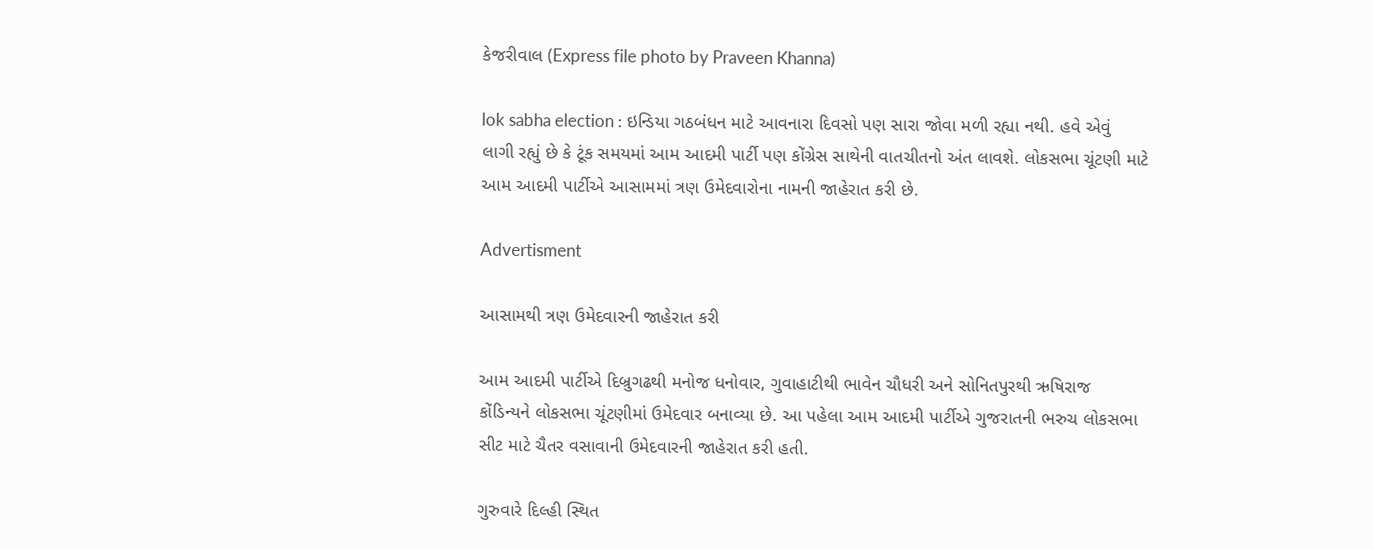કેજરીવાલ (Express file photo by Praveen Khanna)

lok sabha election : ઇન્ડિયા ગઠબંધન માટે આવનારા દિવસો પણ સારા જોવા મળી રહ્યા નથી. હવે એવું લાગી રહ્યું છે કે ટૂંક સમયમાં આમ આદમી પાર્ટી પણ કોંગ્રેસ સાથેની વાતચીતનો અંત લાવશે. લોકસભા ચૂંટણી માટે આમ આદમી પાર્ટીએ આસામમાં ત્રણ ઉમેદવારોના નામની જાહેરાત કરી છે.

Advertisment

આસામથી ત્રણ ઉમેદવારની જાહેરાત કરી

આમ આદમી પાર્ટીએ દિબ્રુગઢથી મનોજ ધનોવાર, ગુવાહાટીથી ભાવેન ચૌધરી અને સોનિતપુરથી ઋષિરાજ કોંડિન્યને લોકસભા ચૂંટણીમાં ઉમેદવાર બનાવ્યા છે. આ પહેલા આમ આદમી પાર્ટીએ ગુજરાતની ભરુચ લોકસભા સીટ માટે ચૈતર વસાવાની ઉમેદવારની જાહેરાત કરી હતી.

ગુરુવારે દિલ્હી સ્થિત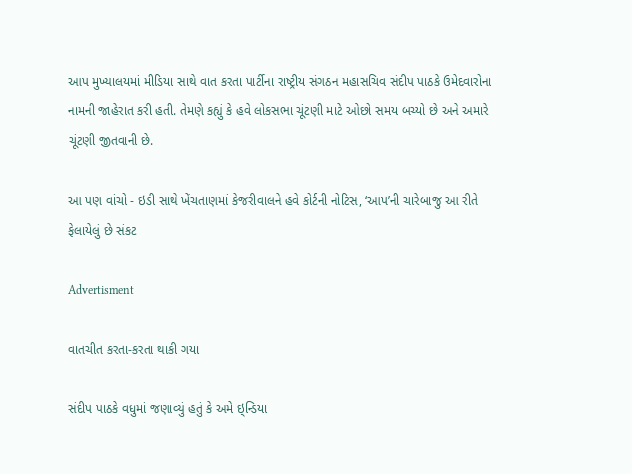આપ મુખ્યાલયમાં મીડિયા સાથે વાત કરતા પાર્ટીના રાષ્ટ્રીય સંગઠન મહાસચિવ સંદીપ પાઠકે ઉમેદવારોના નામની જાહેરાત કરી હતી. તેમણે કહ્યું કે હવે લોકસભા ચૂંટણી માટે ઓછો સમય બચ્યો છે અને અમારે ચૂંટણી જીતવાની છે.

આ પણ વાંચો - ઇડી સાથે ખેંચતાણમાં કેજરીવાલને હવે કોર્ટની નોટિસ, ‘આપ’ની ચારેબાજુ આ રીતે ફેલાયેલું છે સંકટ

Advertisment

વાતચીત કરતા-કરતા થાકી ગયા

સંદીપ પાઠકે વધુમાં જણાવ્યું હતું કે અમે ઇ્ન્ડિયા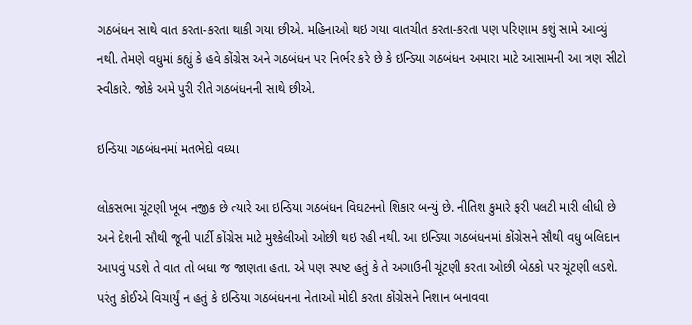ગઠબંધન સાથે વાત કરતા-કરતા થાકી ગયા છીએ. મહિનાઓ થઇ ગયા વાતચીત કરતા-કરતા પણ પરિણામ કશું સામે આવ્યું નથી. તેમણે વધુમાં કહ્યું કે હવે કોંગ્રેસ અને ગઠબંધન પર નિર્ભર કરે છે કે ઇન્ડિયા ગઠબંધન અમારા માટે આસામની આ ત્રણ સીટો સ્વીકારે. જોકે અમે પુરી રીતે ગઠબંધનની સાથે છીએ.

ઇન્ડિયા ગઠબંધનમાં મતભેદો વધ્યા

લોકસભા ચૂંટણી ખૂબ નજીક છે ત્યારે આ ઇન્ડિયા ગઠબંધન વિઘટનનો શિકાર બન્યું છે. નીતિશ કુમારે ફરી પલટી મારી લીધી છે અને દેશની સૌથી જૂની પાર્ટી કોંગ્રેસ માટે મુશ્કેલીઓ ઓછી થઇ રહી નથી. આ ઇન્ડિયા ગઠબંધનમાં કોંગ્રેસને સૌથી વધુ બલિદાન આપવું પડશે તે વાત તો બધા જ જાણતા હતા. એ પણ સ્પષ્ટ હતું કે તે અગાઉની ચૂંટણી કરતા ઓછી બેઠકો પર ચૂંટણી લડશે. પરંતુ કોઈએ વિચાર્યું ન હતું કે ઇન્ડિયા ગઠબંધનના નેતાઓ મોદી કરતા કોંગ્રેસને નિશાન બનાવવા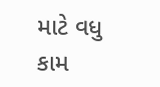માટે વધુ કામ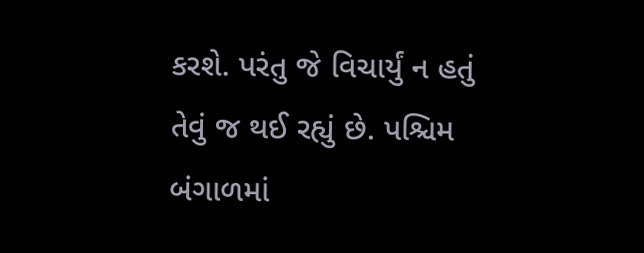કરશે. પરંતુ જે વિચાર્યું ન હતું તેવું જ થઈ રહ્યું છે. પશ્ચિમ બંગાળમાં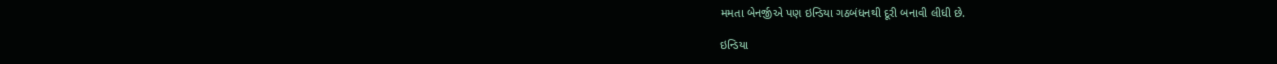મમતા બેનર્જીએ પણ ઇન્ડિયા ગઠબંધનથી દૂરી બનાવી લીધી છે.

ઇન્ડિયા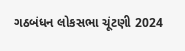ગઠબંધન લોકસભા ચૂંટણી 2024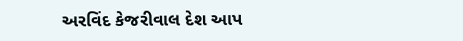અરવિંદ કેજરીવાલ દેશ આપ